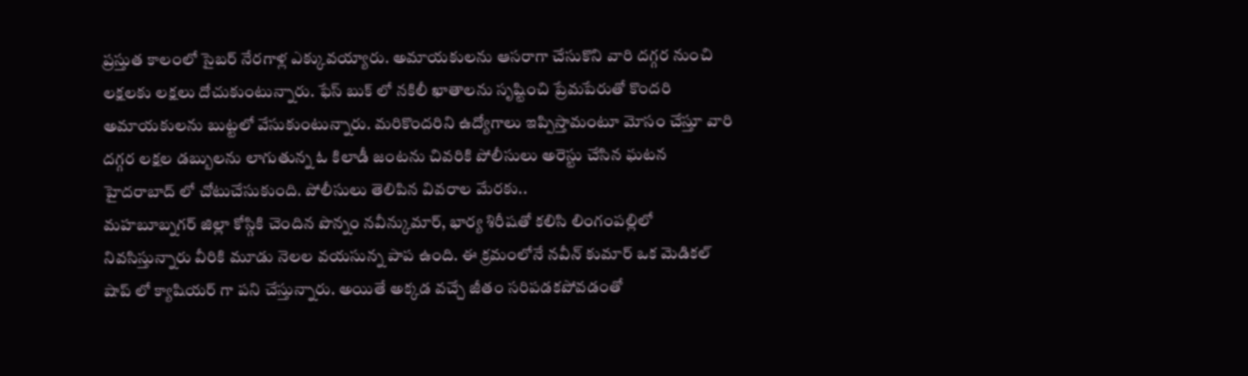ప్రస్తుత కాలంలో సైబర్ నేరగాళ్ల ఎక్కువయ్యారు. అమాయకులను ఆసరాగా చేసుకొని వారి దగ్గర నుంచి లక్షలకు లక్షలు దోచుకుంటున్నారు. ఫేస్ బుక్ లో నకిలీ ఖాతాలను సృష్టించి ప్రేమపేరుతో కొందరి అమాయకులను బుట్టలో వేసుకుంటున్నారు. మరికొందరిని ఉద్యోగాలు ఇప్పిస్తామంటూ మోసం చేస్తూ వారి దగ్గర లక్షల డబ్బులను లాగుతున్న ఓ కిలాడీ జంటను చివరికి పోలీసులు అరెస్టు చేసిన ఘటన హైదరాబాద్ లో చోటుచేసుకుంది. పోలీసులు తెలిపిన వివరాల మేరకు..
మహబూబ్నగర్ జిల్లా కోస్గికి చెందిన పొన్నం నవీన్కుమార్, భార్య శిరీషతో కలిసి లింగంపల్లిలో నివసిస్తున్నారు వీరికి మూడు నెలల వయసున్న పాప ఉంది. ఈ క్రమంలోనే నవీన్ కుమార్ ఒక మెడికల్ షాప్ లో క్యాషియర్ గా పని చేస్తున్నారు. అయితే అక్కడ వచ్చే జీతం సరిపడకపోవడంతో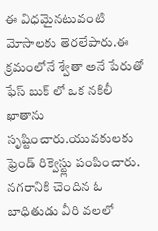ఈ విధమైనటువంటి మోసాలకు తెరలేపారు.ఈ క్రమంలోనే శ్వేతా అనే పేరుతో ఫేస్ బుక్ లో ఒక నకిలీ ఖాతాను సృష్టించారు.యువకులకు ఫ్రెండ్ రిక్వెస్ట్లు పంపించారు. నగరానికి చెందిన ఓ బాధితుడు వీరి వలలో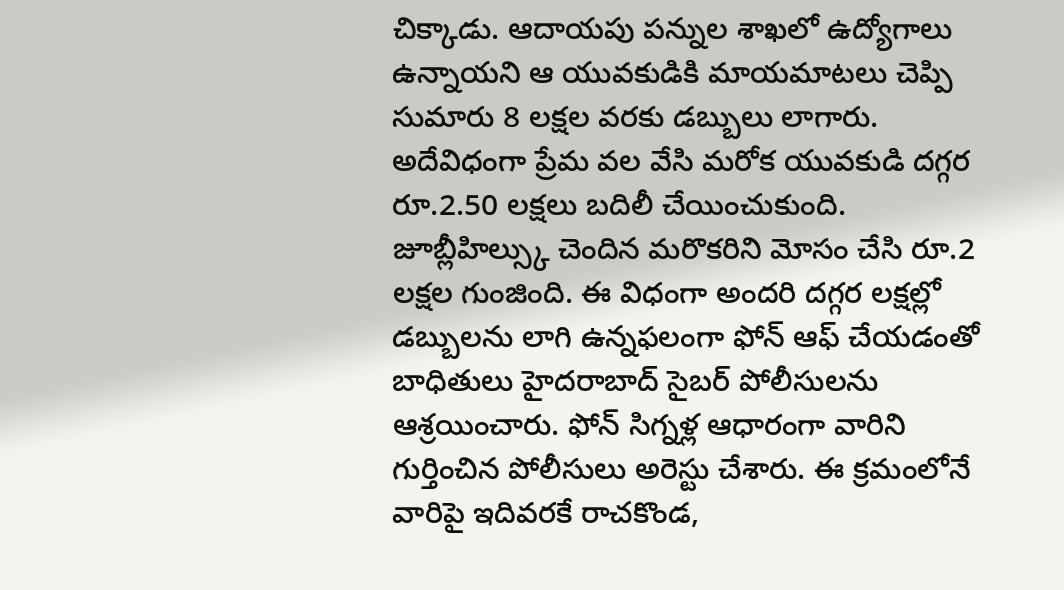చిక్కాడు. ఆదాయపు పన్నుల శాఖలో ఉద్యోగాలు ఉన్నాయని ఆ యువకుడికి మాయమాటలు చెప్పి సుమారు 8 లక్షల వరకు డబ్బులు లాగారు.
అదేవిధంగా ప్రేమ వల వేసి మరోక యువకుడి దగ్గర రూ.2.50 లక్షలు బదిలీ చేయించుకుంది. జూబ్లీహిల్స్కు చెందిన మరొకరిని మోసం చేసి రూ.2 లక్షల గుంజింది. ఈ విధంగా అందరి దగ్గర లక్షల్లో డబ్బులను లాగి ఉన్నఫలంగా ఫోన్ ఆఫ్ చేయడంతో బాధితులు హైదరాబాద్ సైబర్ పోలీసులను ఆశ్రయించారు. ఫోన్ సిగ్నళ్ల ఆధారంగా వారిని గుర్తించిన పోలీసులు అరెస్టు చేశారు. ఈ క్రమంలోనే వారిపై ఇదివరకే రాచకొండ,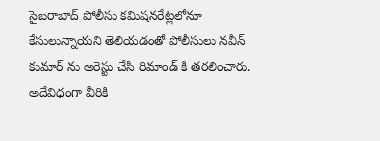సైబరాబాద్ పోలీసు కమిషనరేట్లలోనూ కేసులున్నాయని తెలియడంతో పోలీసులు నవీన్ కుమార్ ను అరెస్టు చేసి రిమాండ్ కి తరలించారు. అదేవిధంగా వీరికి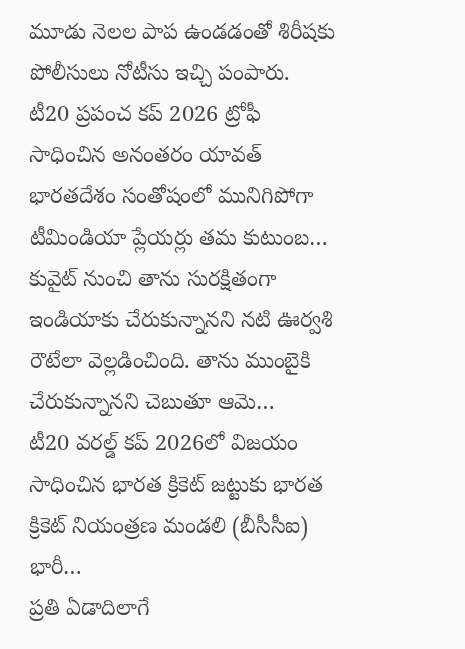మూడు నెలల పాప ఉండడంతో శిరీషకు పోలీసులు నోటీసు ఇచ్చి పంపారు.
టీ20 ప్రపంచ కప్ 2026 ట్రోఫీ సాధించిన అనంతరం యావత్ భారతదేశం సంతోషంలో మునిగిపోగా టీమిండియా ప్లేయర్లు తమ కుటుంబ…
కువైట్ నుంచి తాను సురక్షితంగా ఇండియాకు చేరుకున్నానని నటి ఊర్వశి రౌటేలా వెల్లడించింది. తాను ముంబైకి చేరుకున్నానని చెబుతూ ఆమె…
టీ20 వరల్డ్ కప్ 2026లో విజయం సాధించిన భారత క్రికెట్ జట్టుకు భారత క్రికెట్ నియంత్రణ మండలి (బీసీసీఐ) భారీ…
ప్రతి ఏడాదిలాగే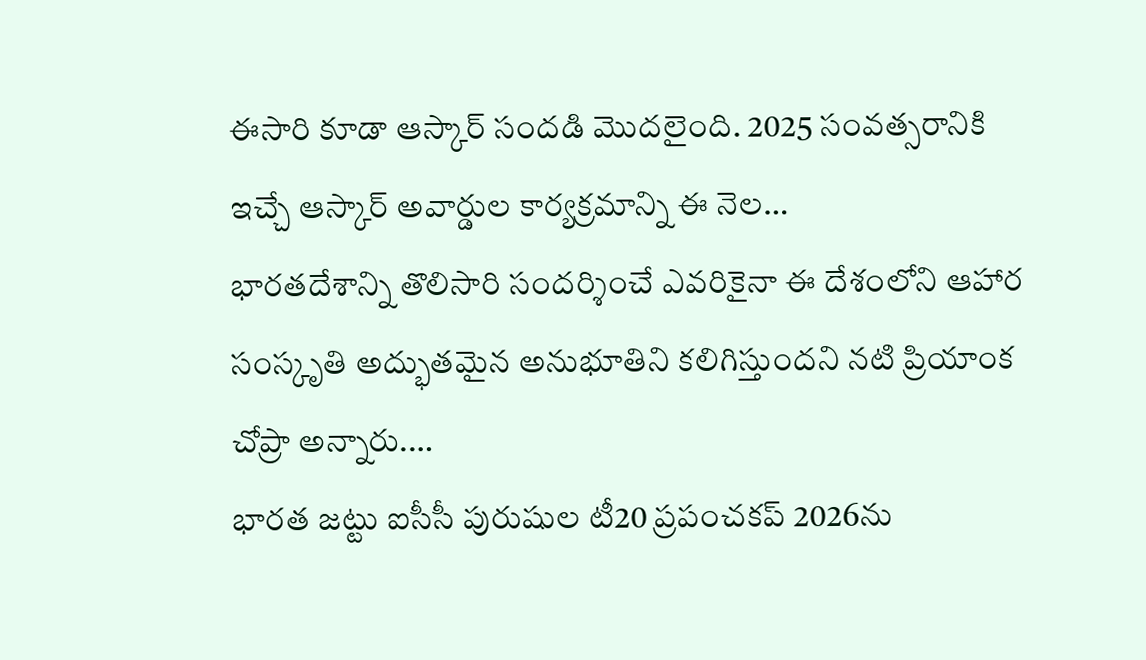ఈసారి కూడా ఆస్కార్ సందడి మొదలైంది. 2025 సంవత్సరానికి ఇచ్చే ఆస్కార్ అవార్డుల కార్యక్రమాన్ని ఈ నెల…
భారతదేశాన్ని తొలిసారి సందర్శించే ఎవరికైనా ఈ దేశంలోని ఆహార సంస్కృతి అద్భుతమైన అనుభూతిని కలిగిస్తుందని నటి ప్రియాంక చోప్రా అన్నారు.…
భారత జట్టు ఐసీసీ పురుషుల టీ20 ప్రపంచకప్ 2026ను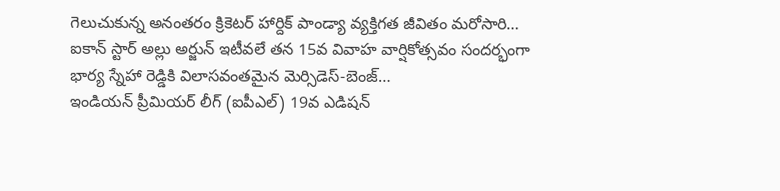గెలుచుకున్న అనంతరం క్రికెటర్ హార్దిక్ పాండ్యా వ్యక్తిగత జీవితం మరోసారి…
ఐకాన్ స్టార్ అల్లు అర్జున్ ఇటీవలే తన 15వ వివాహ వార్షికోత్సవం సందర్భంగా భార్య స్నేహా రెడ్డికి విలాసవంతమైన మెర్సిడెస్-బెంజ్…
ఇండియన్ ప్రీమియర్ లీగ్ (ఐపీఎల్) 19వ ఎడిషన్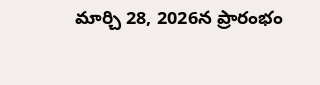మార్చి 28, 2026న ప్రారంభం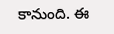కానుంది. ఈ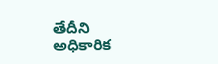తేదీని అధికారిక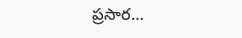ప్రసార…